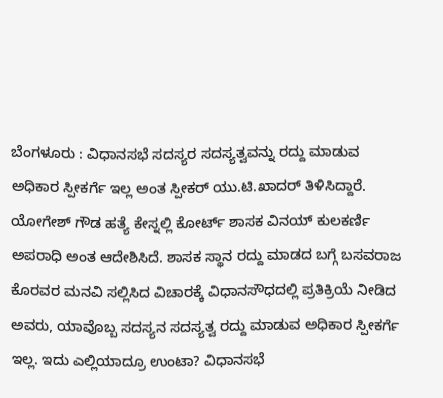ಬೆಂಗಳೂರು : ವಿಧಾನಸಭೆ ಸದಸ್ಯರ ಸದಸ್ಯತ್ವವನ್ನು ರದ್ದು ಮಾಡುವ ಅಧಿಕಾರ ಸ್ಪೀಕರ್ಗೆ ಇಲ್ಲ ಅಂತ ಸ್ಪೀಕರ್ ಯು.ಟಿ.ಖಾದರ್ ತಿಳಿಸಿದ್ದಾರೆ.
ಯೋಗೇಶ್ ಗೌಡ ಹತ್ಯೆ ಕೇಸ್ನಲ್ಲಿ ಕೋರ್ಟ್ ಶಾಸಕ ವಿನಯ್ ಕುಲಕರ್ಣಿ ಅಪರಾಧಿ ಅಂತ ಆದೇಶಿಸಿದೆ. ಶಾಸಕ ಸ್ಥಾನ ರದ್ದು ಮಾಡದ ಬಗ್ಗೆ ಬಸವರಾಜ ಕೊರವರ ಮನವಿ ಸಲ್ಲಿಸಿದ ವಿಚಾರಕ್ಕೆ ವಿಧಾನಸೌಧದಲ್ಲಿ ಪ್ರತಿಕ್ರಿಯೆ ನೀಡಿದ ಅವರು, ಯಾವೊಬ್ಬ ಸದಸ್ಯನ ಸದಸ್ಯತ್ವ ರದ್ದು ಮಾಡುವ ಅಧಿಕಾರ ಸ್ಪೀಕರ್ಗೆ ಇಲ್ಲ. ಇದು ಎಲ್ಲಿಯಾದ್ರೂ ಉಂಟಾ? ವಿಧಾನಸಭೆ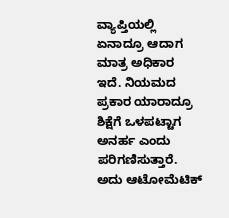ವ್ಯಾಪ್ತಿಯಲ್ಲಿ ಏನಾದ್ರೂ ಆದಾಗ ಮಾತ್ರ ಅಧಿಕಾರ ಇದೆ. ನಿಯಮದ ಪ್ರಕಾರ ಯಾರಾದ್ರೂ ಶಿಕ್ಷೆಗೆ ಒಳಪಟ್ಟಾಗ ಅನರ್ಹ ಎಂದು ಪರಿಗಣಿಸುತ್ತಾರೆ. ಅದು ಆಟೋಮೆಟಿಕ್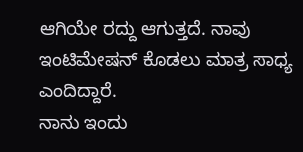ಆಗಿಯೇ ರದ್ದು ಆಗುತ್ತದೆ. ನಾವು ಇಂಟಿಮೇಷನ್ ಕೊಡಲು ಮಾತ್ರ ಸಾಧ್ಯ ಎಂದಿದ್ದಾರೆ.
ನಾನು ಇಂದು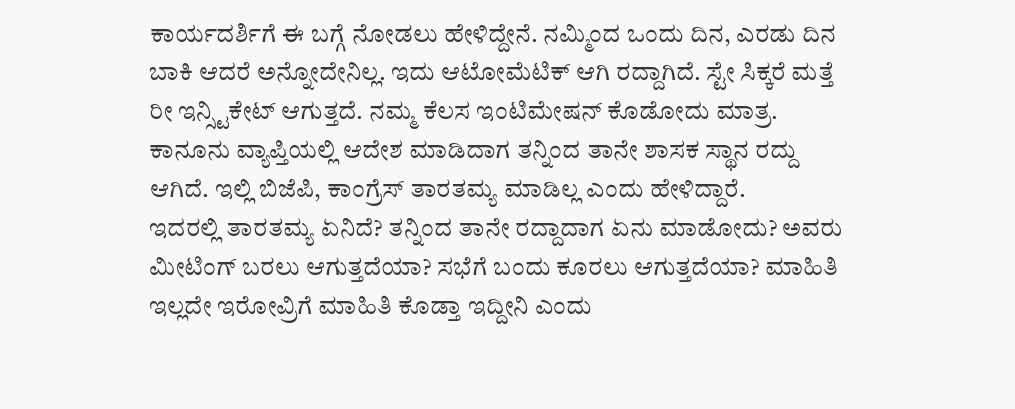ಕಾರ್ಯದರ್ಶಿಗೆ ಈ ಬಗ್ಗೆ ನೋಡಲು ಹೇಳಿದ್ದೇನೆ. ನಮ್ಮಿಂದ ಒಂದು ದಿನ, ಎರಡು ದಿನ ಬಾಕಿ ಆದರೆ ಅನ್ನೋದೇನಿಲ್ಲ. ಇದು ಆಟೋಮೆಟಿಕ್ ಆಗಿ ರದ್ದಾಗಿದೆ. ಸ್ಟೇ ಸಿಕ್ಕರೆ ಮತ್ತೆ ರೀ ಇನ್ಸ್ಟಿಕೇಟ್ ಆಗುತ್ತದೆ. ನಮ್ಮ ಕೆಲಸ ಇಂಟಿಮೇಷನ್ ಕೊಡೋದು ಮಾತ್ರ. ಕಾನೂನು ವ್ಯಾಪ್ತಿಯಲ್ಲಿ ಆದೇಶ ಮಾಡಿದಾಗ ತನ್ನಿಂದ ತಾನೇ ಶಾಸಕ ಸ್ಥಾನ ರದ್ದು ಆಗಿದೆ. ಇಲ್ಲಿ ಬಿಜೆಪಿ, ಕಾಂಗ್ರೆಸ್ ತಾರತಮ್ಯ ಮಾಡಿಲ್ಲ ಎಂದು ಹೇಳಿದ್ದಾರೆ.
ಇದರಲ್ಲಿ ತಾರತಮ್ಯ ಏನಿದೆ? ತನ್ನಿಂದ ತಾನೇ ರದ್ದಾದಾಗ ಏನು ಮಾಡೋದು? ಅವರು ಮೀಟಿಂಗ್ ಬರಲು ಆಗುತ್ತದೆಯಾ? ಸಭೆಗೆ ಬಂದು ಕೂರಲು ಆಗುತ್ತದೆಯಾ? ಮಾಹಿತಿ ಇಲ್ಲದೇ ಇರೋವ್ರಿಗೆ ಮಾಹಿತಿ ಕೊಡ್ತಾ ಇದ್ದೀನಿ ಎಂದು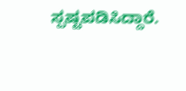ಸ್ಪಷ್ಟಪಡಿಸಿದ್ದಾರೆ.